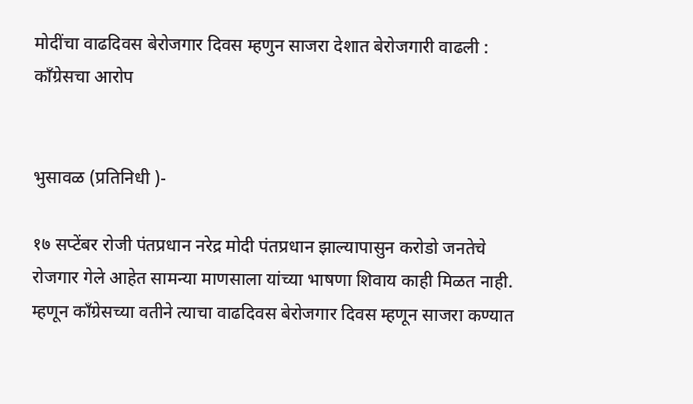मोदींचा वाढदिवस बेरोजगार दिवस म्हणुन साजरा देशात बेरोजगारी वाढली : कॉंग्रेसचा आरोप


भुसावळ (प्रतिनिधी )-

१७ सप्टेंबर रोजी पंतप्रधान नरेद्र मोदी पंतप्रधान झाल्यापासुन करोडो जनतेचे रोजगार गेले आहेत सामन्या माणसाला यांच्या भाषणा शिवाय काही मिळत नाही. म्हणून कॉंग्रेसच्या वतीने त्याचा वाढदिवस बेरोजगार दिवस म्हणून साजरा कण्यात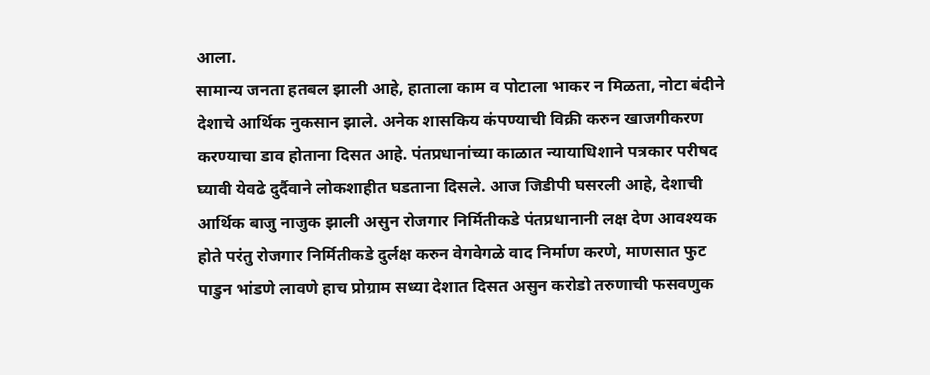आला.
सामान्य जनता हतबल झाली आहे, हाताला काम व पोटाला भाकर न मिळता, नोटा बंदीने देशाचे आर्थिक नुकसान झाले. अनेक शासकिय कंपण्याची विक्री करुन खाजगीकरण करण्याचा डाव होताना दिसत आहे. पंतप्रधानांच्या काळात न्यायाधिशाने पत्रकार परीषद घ्यावी येवढे दुर्दैवाने लोकशाहीत घडताना दिसले. आज जिडीपी घसरली आहे, देशाची आर्थिक बाजु नाजुक झाली असुन रोजगार निर्मितीकडे पंतप्रधानानी लक्ष देण आवश्यक होते परंतु रोजगार निर्मितीकडे दुर्लक्ष करुन वेगवेगळे वाद निर्माण करणे, माणसात फुट पाडुन भांडणे लावणे हाच प्रोग्राम सध्या देशात दिसत असुन करोडो तरुणाची फसवणुक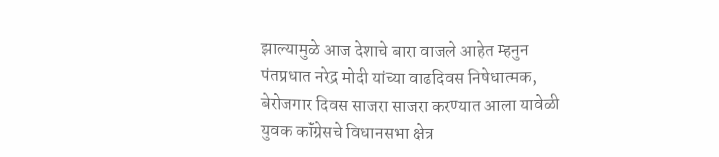झाल्यामुळे आज देशाचे बारा वाजले आहेत म्हनुन पंतप्रधात नरेद्र मोदी यांच्या वाढदिवस निषेधात्मक, बेरोजगार दिवस साजरा साजरा करण्यात आला यावेळी युवक कॉंग्रेसचे विधानसभा क्षेत्र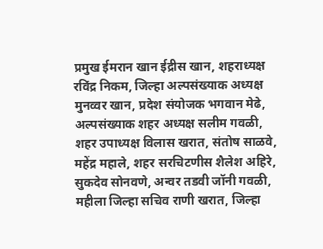प्रमुख ईमरान खान ईद्रीस खान, शहराध्यक्ष रविंद्र निकम, जिल्हा अल्पसंख्याक अध्यक्ष मुनव्वर खान, प्रदेश संयोजक भगवान मेढे, अल्पसंख्याक शहर अध्यक्ष सलीम गवळी, शहर उपाध्यक्ष विलास खरात, संतोष साळवे, महेंद्र महाले, शहर सरचिटणीस शैलेश अहिरे, सुकदेव सोनवणे, अन्वर तडवी जॉनी गवळी, महीला जिल्हा सचिव राणी खरात, जिल्हा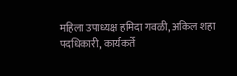महिला उपाध्यक्ष हमिदा गवळी, अकिल शहा पदधिकारी, कार्यकर्ते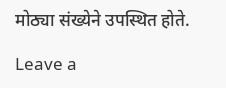मोठ्या संख्येने उपस्थित होते.

Leave a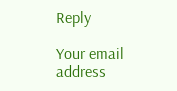Reply

Your email address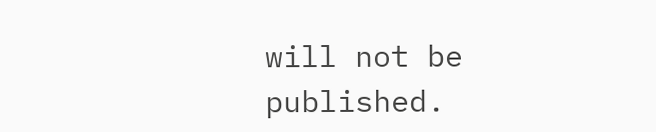will not be published.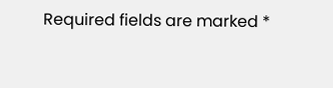Required fields are marked *